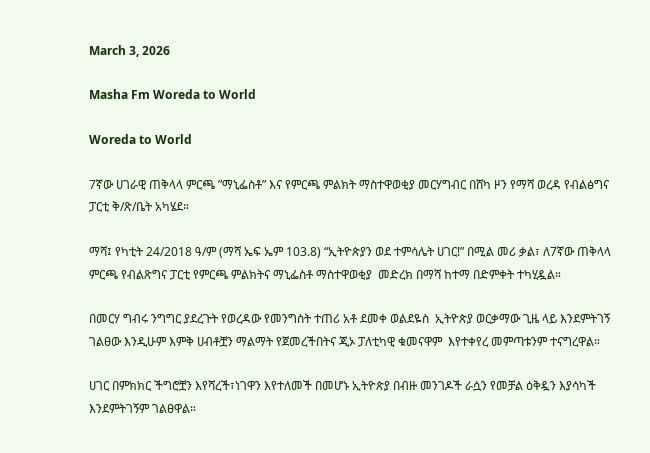March 3, 2026

Masha Fm Woreda to World

Woreda to World

7ኛው ሀገራዊ ጠቅላላ ምርጫ ”ማኒፌስቶ” እና የምርጫ ምልክት ማስተዋወቂያ መርሃግብር በሸካ ዞን የማሻ ወረዳ የብልፅግና ፓርቲ ቅ/ጽ/ቤት አካሄደ።

ማሻ፤ የካቲት 24/2018 ዓ/ም (ማሻ ኤፍ ኤም 103.8) “ኢትዮጵያን ወደ ተምሳሌት ሀገር!” በሚል መሪ ቃል፣ ለ7ኛው ጠቅላላ ምርጫ የብልጽግና ፓርቲ የምርጫ ምልክትና ማኒፌስቶ ማስተዋወቂያ  መድረክ በማሻ ከተማ በድምቀት ተካሂዷል።

በመርሃ ግብሩ ንግግር ያደረጉት የወረዳው የመንግስት ተጠሪ አቶ ደመቀ ወልደዬስ  ኢትዮጵያ ወርቃማው ጊዜ ላይ እንደምትገኝ ገልፀው እንዲሁም እምቅ ሀብቶቿን ማልማት የጀመረችበትና ጂኦ ፓለቲካዊ ቁመናዋም  እየተቀየረ መምጣቱንም ተናግረዋል።

ሀገር በምክክር ችግሮቿን እየሻረች፣ነገዋን እየተለመች በመሆኑ ኢትዮጵያ በብዙ መንገዶች ራሷን የመቻል ዕቅዷን እያሳካች እንደምትገኝም ገልፀዋል።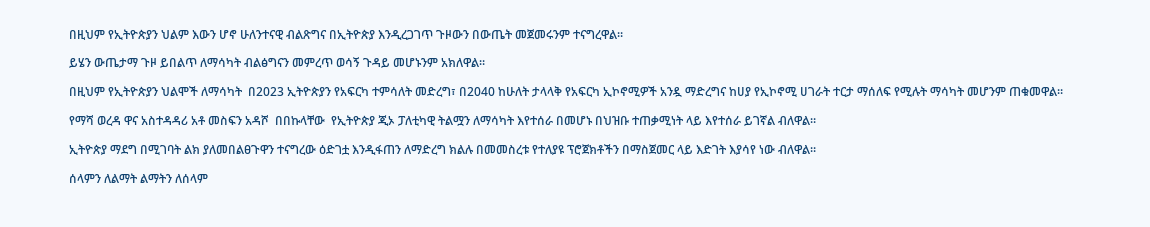በዚህም የኢትዮጵያን ህልም እውን ሆኖ ሁለንተናዊ ብልጽግና በኢትዮጵያ እንዲረጋገጥ ጉዞውን በውጤት መጀመሩንም ተናግረዋል።

ይሄን ውጤታማ ጉዞ ይበልጥ ለማሳካት ብልፅግናን መምረጥ ወሳኝ ጉዳይ መሆኑንም አክለዋል።

በዚህም የኢትዮጵያን ህልሞች ለማሳካት  በ2023 ኢትዮጵያን የአፍርካ ተምሳለት መድረግ፣ በ2040 ከሁለት ታላላቅ የአፍርካ ኢኮኖሚዎች አንዷ ማድረግና ከሀያ የኢኮኖሚ ሀገራት ተርታ ማሰለፍ የሚሉት ማሳካት መሆንም ጠቁመዋል።

የማሻ ወረዳ ዋና አስተዳዳሪ አቶ መስፍን አዳሾ  በበኩላቸው  የኢትዮጵያ ጂኦ ፓለቲካዊ ትልሟን ለማሳካት እየተሰራ በመሆኑ በህዝቡ ተጠቃሚነት ላይ እየተሰራ ይገኛል ብለዋል።

ኢትዮጵያ ማደግ በሚገባት ልክ ያለመበልፀጉዋን ተናግረው ዕድገቷ እንዲፋጠን ለማድረግ ክልሉ በመመስረቱ የተለያዩ ፕሮጀክቶችን በማስጀመር ላይ እድገት እያሳየ ነው ብለዋል።

ሰላምን ለልማት ልማትን ለሰላም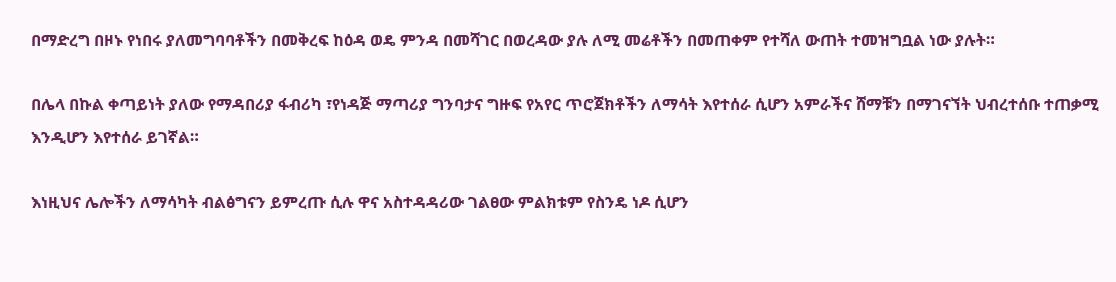በማድረግ በዞኑ የነበሩ ያለመግባባቶችን በመቅረፍ ከዕዳ ወዴ ምንዳ በመሻገር በወረዳው ያሉ ለሚ መሬቶችን በመጠቀም የተሻለ ውጠት ተመዝግቧል ነው ያሉት።

በሌላ በኩል ቀጣይነት ያለው የማዳበሪያ ፋብሪካ ፣የነዳጅ ማጣሪያ ግንባታና ግዙፍ የአየር ጥሮጀክቶችን ለማሳት እየተሰራ ሲሆን አምራችና ሸማቹን በማገናኘት ህብረተሰቡ ተጠቃሚ እንዲሆን እየተሰራ ይገኛል።

እነዚህና ሌሎችን ለማሳካት ብልፅግናን ይምረጡ ሲሉ ዋና አስተዳዳሪው ገልፀው ምልክቱም የስንዴ ነዶ ሲሆን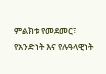ምልክቱ የመደመር፣ የአንድነት እና የሉዓላዊነት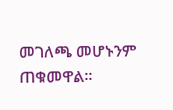መገለጫ መሆኑንም ጠቁመዋል።